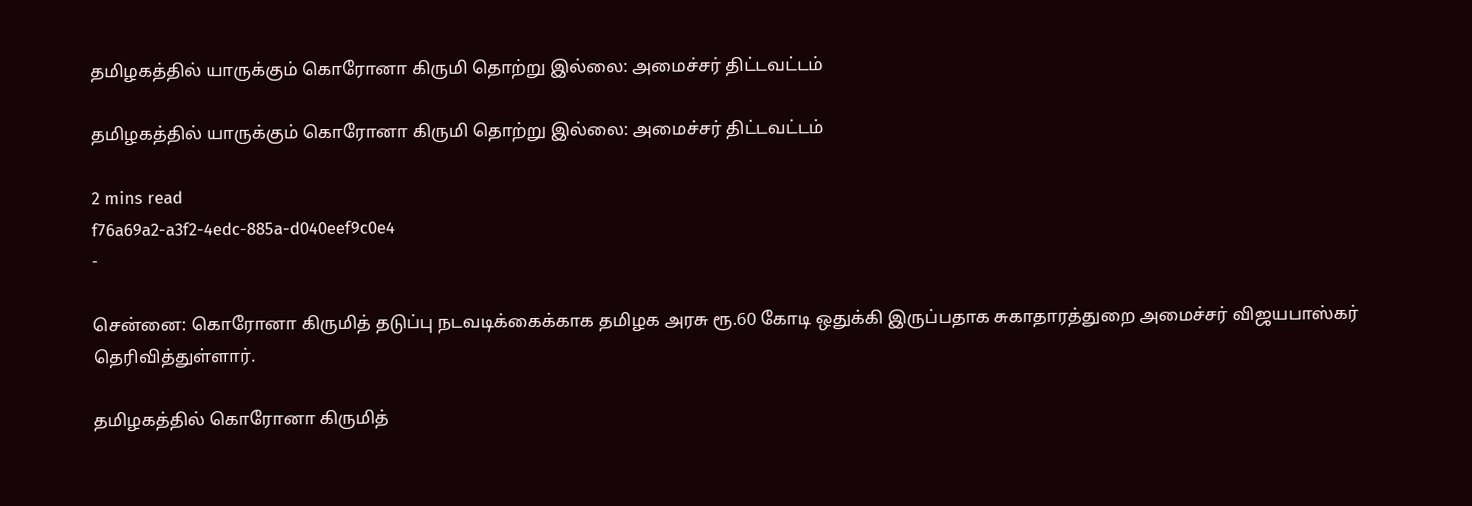தமிழகத்தில் யாருக்கும் கொரோனா கிருமி தொற்று இல்லை: அமைச்சர் திட்டவட்டம்

தமிழகத்தில் யாருக்கும் கொரோனா கிருமி தொற்று இல்லை: அமைச்சர் திட்டவட்டம்

2 mins read
f76a69a2-a3f2-4edc-885a-d040eef9c0e4
-

சென்னை: கொரோனா கிருமித் தடுப்பு நடவடிக்கைக்காக தமிழக அரசு ரூ.60 கோடி ஒதுக்கி இருப்பதாக சுகாதாரத்துறை அமைச்சர் விஜயபாஸ்கர் தெரிவித்துள்ளார்.

தமிழகத்தில் கொரோனா கிருமித்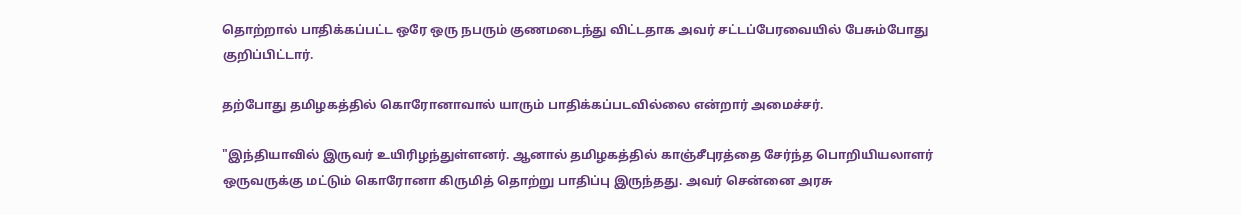தொற்றால் பாதிக்கப்பட்ட ஒரே ஒரு நபரும் குணமடைந்து விட்டதாக அவர் சட்டப்பேரவையில் பேசும்போது குறிப்பிட்டார்.

தற்போது தமிழகத்தில் கொரோனாவால் யாரும் பாதிக்கப்படவில்லை என்றார் அமைச்சர்.

"இந்தியாவில் இருவர் உயிரிழந்துள்ளனர். ஆனால் தமிழகத்தில் காஞ்சீபுரத்தை சேர்ந்த பொறியியலாளர் ஒருவருக்கு மட்டும் கொரோனா கிருமித் தொற்று பாதிப்பு இருந்தது. அவர் சென்னை அரசு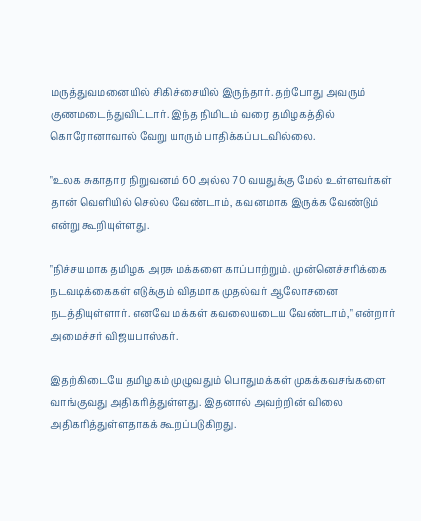மருத்துவமனையில் சிகிச்சையில் இருந்தார். தற்போது அவரும் குணமடைந்துவிட்டார். இந்த நிமிடம் வரை தமிழகத்தில் கொரோனாவால் வேறு யாரும் பாதிக்கப்படவில்லை.

"உலக சுகாதார நிறுவனம் 60 அல்ல 70 வயதுக்கு மேல் உள்ளவர்கள் தான் வெளியில் செல்ல வேண்டாம், கவனமாக இருக்க வேண்டும் என்று கூறியுள்ளது.

"நிச்சயமாக தமிழக அரசு மக்களை காப்பாற்றும். முன்னெச்சரிக்கை நடவடிக்கைகள் எடுக்கும் விதமாக முதல்வர் ஆலோசனை நடத்தியுள்ளார். எனவே மக்கள் கவலையடைய வேண்டாம்," என்றார் அமைச்சர் விஜயபாஸ்கர்.

இதற்கிடையே தமிழகம் முழுவதும் பொதுமக்கள் முகக்கவசங்களை வாங்குவது அதிகரித்துள்ளது. இதனால் அவற்றின் விலை அதிகரித்துள்ளதாகக் கூறப்படுகிறது.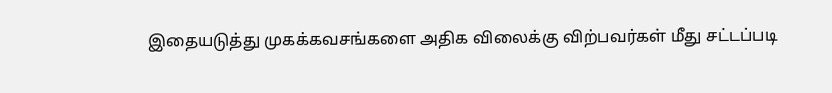இதையடுத்து முகக்கவசங்களை அதிக விலைக்கு விற்பவர்கள் மீது சட்டப்படி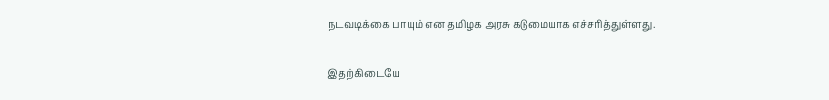நடவடிக்கை பாயும் என தமிழக அரசு கடுமையாக எச்சரித்துள்ளது.

இதற்கிடையே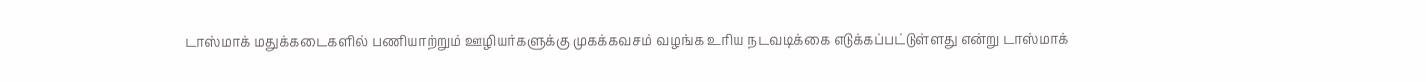டாஸ்மாக் மதுக்கடைகளில் பணியாற்றும் ஊழியர்களுக்கு முகக்கவசம் வழங்க உரிய நடவடிக்கை எடுக்கப்பட்டுள்ளது என்று டாஸ்மாக்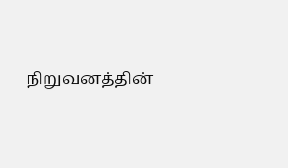நிறுவனத்தின்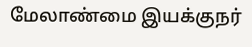மேலாண்மை இயக்குநர்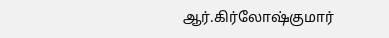ஆர்.கிர்லோஷ்குமார்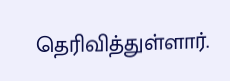தெரிவித்துள்ளார்.